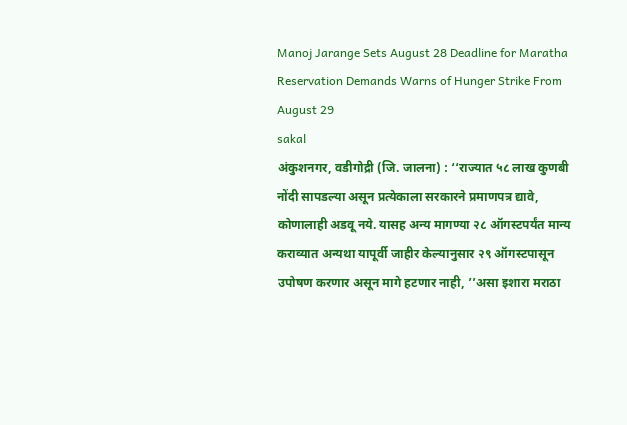Manoj Jarange Sets August 28 Deadline for Maratha Reservation Demands Warns of Hunger Strike From August 29
sakal
अंकुशनगर, वडीगोद्री (जि. जालना) : ‘‘राज्यात ५८ लाख कुणबी नोंदी सापडल्या असून प्रत्येकाला सरकारने प्रमाणपत्र द्यावे, कोणालाही अडवू नये. यासह अन्य मागण्या २८ ऑगस्टपर्यंत मान्य कराव्यात अन्यथा यापूर्वी जाहीर केल्यानुसार २९ ऑगस्टपासून उपोषण करणार असून मागे हटणार नाही, ’’असा इशारा मराठा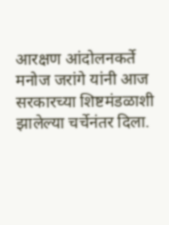आरक्षण आंदोलनकर्ते मनोज जरांगे यांनी आज सरकारच्या शिष्टमंडळाशी झालेल्या चर्चेनंतर दिला.